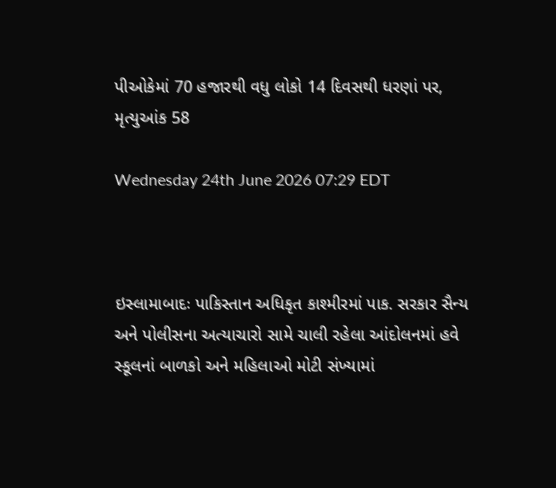પીઓકેમાં 70 હજારથી વધુ લોકો 14 દિવસથી ધરણાં પર, મૃત્યુઆંક 58

Wednesday 24th June 2026 07:29 EDT



ઇસ્લામાબાદઃ પાકિસ્તાન અધિકૃત કાશ્મીરમાં પાક. સરકાર સૈન્ય અને પોલીસના અત્યાચારો સામે ચાલી રહેલા આંદોલનમાં હવે સ્કૂલનાં બાળકો અને મહિલાઓ મોટી સંખ્યામાં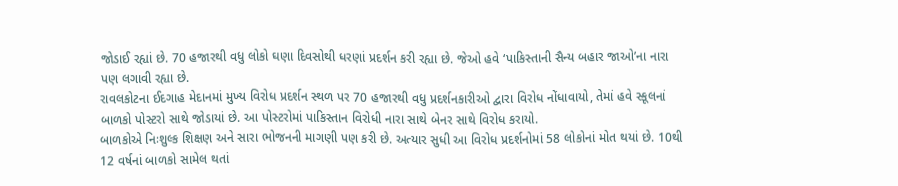જોડાઈ રહ્યાં છે. 70 હજારથી વધુ લોકો ઘણા દિવસોથી ધરણાં પ્રદર્શન કરી રહ્યા છે. જેઓ હવે ‘પાકિસ્તાની સૈન્ય બહાર જાઓ’ના નારા પણ લગાવી રહ્યા છે.
રાવલકોટના ઈદગાહ મેદાનમાં મુખ્ય વિરોધ પ્રદર્શન સ્થળ પર 70 હજારથી વધુ પ્રદર્શનકારીઓ દ્વારા વિરોધ નોંધાવાયો, તેમાં હવે સ્કૂલનાં બાળકો પોસ્ટરો સાથે જોડાયાં છે. આ પોસ્ટરોમાં પાકિસ્તાન વિરોધી નારા સાથે બેનર સાથે વિરોધ કરાયો.
બાળકોએ નિઃશુલ્ક શિક્ષણ અને સારા ભોજનની માગણી પણ કરી છે. અત્યાર સુધી આ વિરોધ પ્રદર્શનોમાં 58 લોકોનાં મોત થયાં છે. 10થી 12 વર્ષનાં બાળકો સામેલ થતાં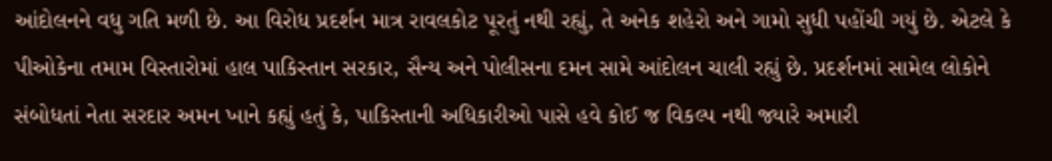આંદોલનને વધુ ગતિ મળી છે. આ વિરોધ પ્રદર્શન માત્ર રાવલકોટ પૂરતું નથી રહ્યું, તે અનેક શહેરો અને ગામો સુધી પહોંચી ગયું છે. એટલે કે પીઓકેના તમામ વિસ્તારોમાં હાલ પાકિસ્તાન સરકાર, સૈન્ય અને પોલીસના દમન સામે આંદોલન ચાલી રહ્યું છે. પ્રદર્શનમાં સામેલ લોકોને સંબોધતાં નેતા સરદાર અમન ખાને કહ્યું હતું કે, પાકિસ્તાની અધિકારીઓ પાસે હવે કોઈ જ વિકલ્પ નથી જ્યારે અમારી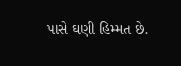પાસે ઘણી હિમ્મત છે.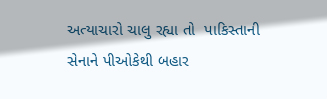અત્યાચારો ચાલુ રહ્યા તો  પાકિસ્તાની સેનાને પીઓકેથી બહાર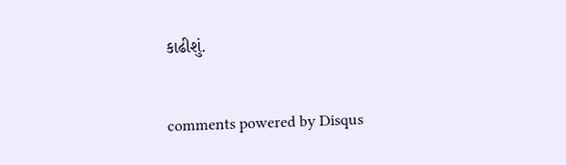કાઢીશું.


comments powered by Disqus